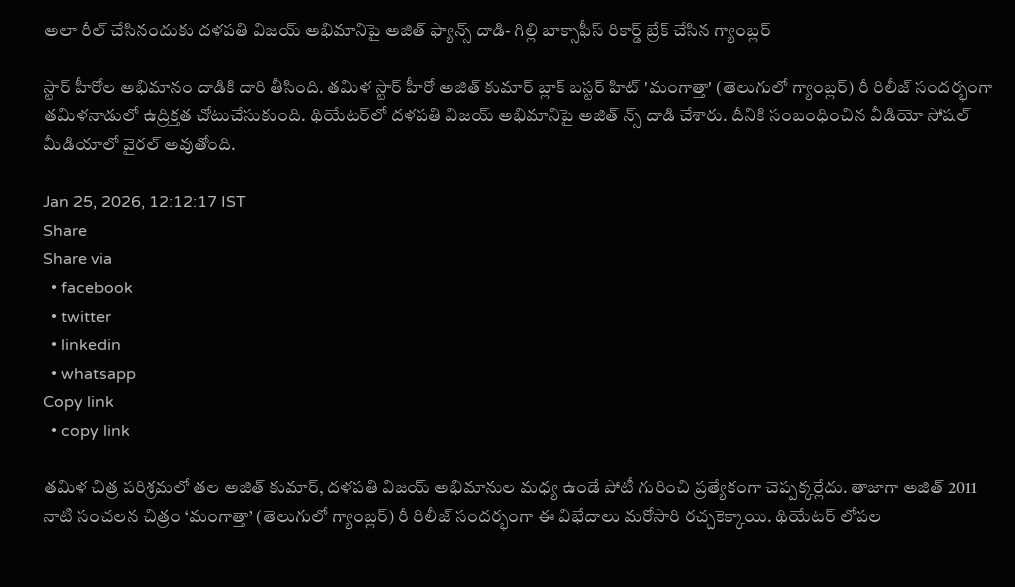అలా రీల్ చేసినందుకు దళపతి విజయ్ అభిమానిపై అజిత్ ఫ్యాన్స్ దాడి- గిల్లి బాక్సాఫీస్ రికార్డ్ బ్రేక్ చేసిన గ్యాంబ్లర్

స్టార్ హీరోల అభిమానం దాడికి దారి తీసింది. తమిళ స్టార్ హీరో అజిత్ కుమార్ బ్లాక్ బస్టర్ హిట్ 'మంగాత్తా' (తెలుగులో గ్యాంబ్లర్) రీ రిలీజ్ సందర్భంగా తమిళనాడులో ఉద్రిక్తత చోటుచేసుకుంది. థియేటర్‌లో దళపతి విజయ్ అభిమానిపై అజిత్ న్స్ దాడి చేశారు. దీనికి సంబంధించిన వీడియో సోషల్ మీడియాలో వైరల్ అవుతోంది.

Jan 25, 2026, 12:12:17 IST
Share
Share via
  • facebook
  • twitter
  • linkedin
  • whatsapp
Copy link
  • copy link

తమిళ చిత్ర పరిశ్రమలో తల అజిత్ కుమార్, దళపతి విజయ్ అభిమానుల మధ్య ఉండే పోటీ గురించి ప్రత్యేకంగా చెప్పక్కర్లేదు. తాజాగా అజిత్ 2011 నాటి సంచలన చిత్రం ‘మంగాత్తా’ (తెలుగులో గ్యాంబ్లర్) రీ రిలీజ్ సందర్భంగా ఈ విభేదాలు మరోసారి రచ్చకెక్కాయి. థియేటర్ లోపల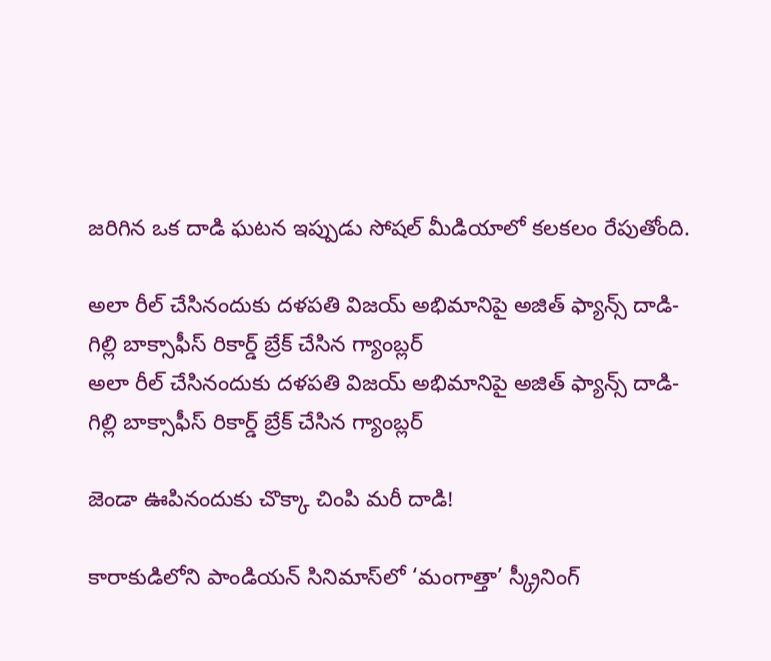జరిగిన ఒక దాడి ఘటన ఇప్పుడు సోషల్ మీడియాలో కలకలం రేపుతోంది.

అలా రీల్ చేసినందుకు దళపతి విజయ్ అభిమానిపై అజిత్ ఫ్యాన్స్ దాడి- గిల్లి బాక్సాఫీస్ రికార్డ్ బ్రేక్ చేసిన గ్యాంబ్లర్
అలా రీల్ చేసినందుకు దళపతి విజయ్ అభిమానిపై అజిత్ ఫ్యాన్స్ దాడి- గిల్లి బాక్సాఫీస్ రికార్డ్ బ్రేక్ చేసిన గ్యాంబ్లర్

జెండా ఊపినందుకు చొక్కా చింపి మరీ దాడి!

కారాకుడిలోని పాండియన్ సినిమాస్‌లో ‘మంగాత్తా’ స్క్రీనింగ్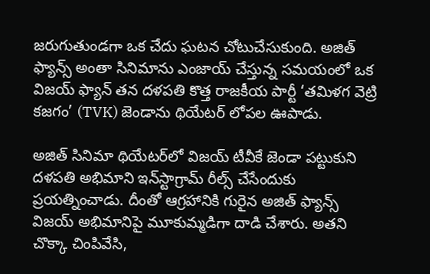జరుగుతుండగా ఒక చేదు ఘటన చోటుచేసుకుంది. అజిత్ ఫ్యాన్స్ అంతా సినిమాను ఎంజాయ్ చేస్తున్న సమయంలో ఒక విజయ్ ఫ్యాన్ తన దళపతి కొత్త రాజకీయ పార్టీ ‘తమిళగ వెట్రి కజగం’ (TVK) జెండాను థియేటర్ లోపల ఊపాడు.

అజిత్ సినిమా థియేటర్‌లో విజయ్ టీవీకే జెండా పట్టుకుని దళపతి అభిమాని ఇన్‌స్టాగ్రామ్ రీల్స్ చేసేందుకు ప్రయత్నించాడు. దీంతో ఆగ్రహానికి గురైన అజిత్ ఫ్యాన్స్ విజయ్ అభిమానిపై మూకుమ్మడిగా దాడి చేశారు. అతని చొక్కా చింపివేసి,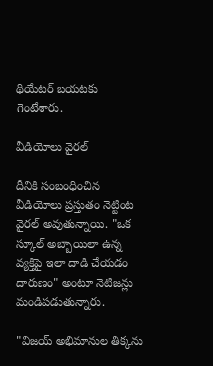థియేటర్ బయటకు గెంటేశారు.

వీడియోలు వైరల్

దీనికి సంబంధించిన వీడియోలు ప్రస్తుతం నెట్టింట వైరల్ అవుతున్నాయి. "ఒక స్కూల్ అబ్బాయిలా ఉన్న వ్యక్తిపై ఇలా దాడి చేయడం దారుణం" అంటూ నెటిజన్లు మండిపడుతున్నారు.

"విజయ్ అభిమానుల తిక్కను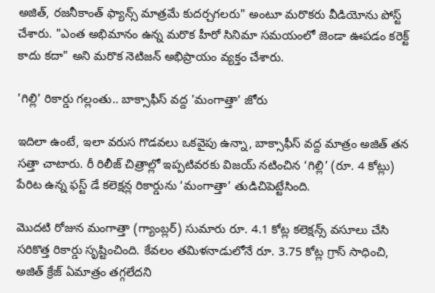అజిత్, రజనీకాంత్ ఫ్యాన్స్ మాత్రమే కుదర్చగలరు" అంటూ మరొకరు వీడియోను పోస్ట్ చేశారు. "ఎంత అభిమానం ఉన్న మరొక హీరో సినిమా సమయంలో జెండా ఊపడం కరెక్ట్ కాదు కదా" అని మరొక నెటిజన్ అభిప్రాయం వ్యక్తం చేశారు.

'గిల్లి' రికార్డు గల్లంతు.. బాక్సాఫీస్ వద్ద 'మంగాత్తా' జోరు

ఇదిలా ఉంటే, ఇలా వరుస గొడవలు ఒకవైపు ఉన్నా, బాక్సాఫీస్ వద్ద మాత్రం అజిత్ తన సత్తా చాటారు. రీ రిలీజ్ చిత్రాల్లో ఇప్పటివరకు విజయ్ నటించిన ‘గిల్లి’ (రూ. 4 కోట్లు) పేరిట ఉన్న ఫస్ట్ డే కలెక్షన్ల రికార్డును ‘మంగాత్తా’ తుడిచిపెట్టేసింది.

మొదటి రోజున మంగాత్తా (గ్యాంబ్లర్) సుమారు రూ. 4.1 కోట్ల కలెక్షన్స్ వసూలు చేసి సరికొత్త రికార్డు సృష్టించింది. కేవలం తమిళనాడులోనే రూ. 3.75 కోట్ల గ్రాస్ సాధించి, అజిత్ క్రేజ్ ఏమాత్రం తగ్గలేదని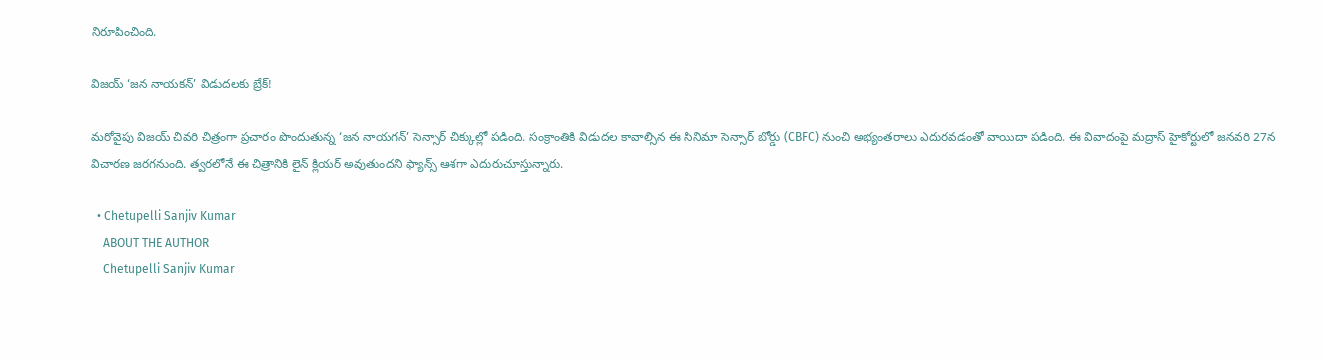నిరూపించింది.

విజయ్ ‘జన నాయకన్’ విడుదలకు బ్రేక్!

మరోవైపు విజయ్ చివరి చిత్రంగా ప్రచారం పొందుతున్న ‘జన నాయగన్’ సెన్సార్ చిక్కుల్లో పడింది. సంక్రాంతికి విడుదల కావాల్సిన ఈ సినిమా సెన్సార్ బోర్డు (CBFC) నుంచి అభ్యంతరాలు ఎదురవడంతో వాయిదా పడింది. ఈ వివాదంపై మద్రాస్ హైకోర్టులో జనవరి 27న విచారణ జరగనుంది. త్వరలోనే ఈ చిత్రానికి లైన్ క్లియర్ అవుతుందని ఫ్యాన్స్ ఆశగా ఎదురుచూస్తున్నారు.

  • Chetupelli Sanjiv Kumar
    ABOUT THE AUTHOR
    Chetupelli Sanjiv Kumar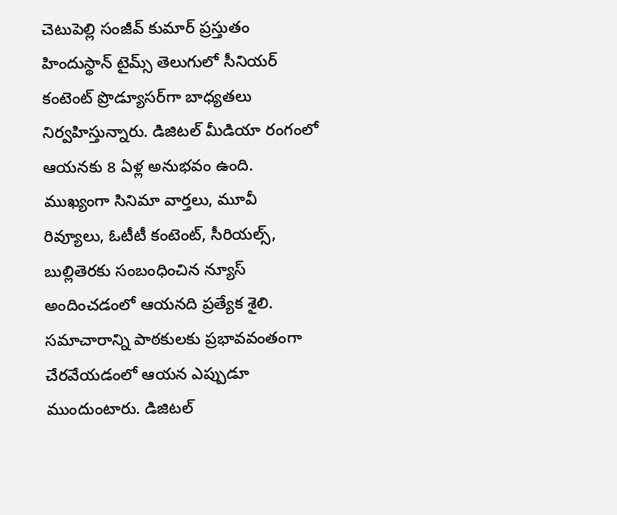చెటుపెల్లి సంజీవ్ కుమార్ ప్రస్తుతం హిందుస్థాన్ టైమ్స్ తెలుగులో సీనియర్ కంటెంట్ ప్రొడ్యూసర్‌గా బాధ్యతలు నిర్వహిస్తున్నారు. డిజిటల్ మీడియా రంగంలో ఆయనకు 8 ఏళ్ల అనుభవం ఉంది. ముఖ్యంగా సినిమా వార్తలు, మూవీ రివ్యూలు, ఓటీటీ కంటెంట్, సీరియల్స్, బుల్లితెరకు సంబంధించిన న్యూస్ అందించడంలో ఆయనది ప్రత్యేక శైలి. సమాచారాన్ని పాఠకులకు ప్రభావవంతంగా చేరవేయడంలో ఆయన ఎప్పుడూ ముందుంటారు. డిజిటల్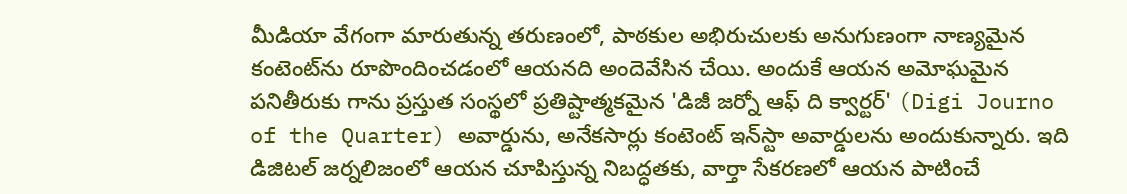మీడియా వేగంగా మారుతున్న తరుణంలో, పాఠకుల అభిరుచులకు అనుగుణంగా నాణ్యమైన కంటెంట్‌ను రూపొందించడంలో ఆయనది అందెవేసిన చేయి. అందుకే ఆయన అమోఘమైన పనితీరుకు గాను ప్రస్తుత సంస్థలో ప్రతిష్టాత్మకమైన 'డిజీ జర్నో ఆఫ్ ది క్వార్టర్' (Digi Journo of the Quarter) అవార్డును, అనేకసార్లు కంటెంట్ ఇన్‌స్టా అవార్డులను అందుకున్నారు. ఇది డిజిటల్ జర్నలిజంలో ఆయన చూపిస్తున్న నిబద్ధతకు, వార్తా సేకరణలో ఆయన పాటించే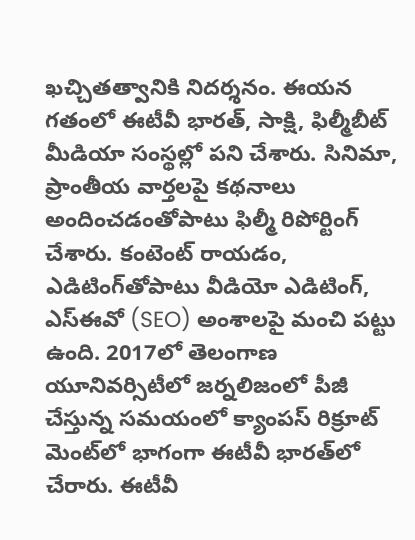ఖచ్చితత్వానికి నిదర్శనం. ఈయన గతంలో ఈటీవీ భారత్, సాక్షి, ఫిల్మీబీట్ మీడియా సంస్థల్లో పని చేశారు. సినిమా, ప్రాంతీయ వార్తలపై కథనాలు అందించడంతోపాటు ఫిల్మీ రిపోర్టింగ్ చేశారు. కంటెంట్ రాయడం, ఎడిటింగ్‌తోపాటు వీడియో ఎడిటింగ్, ఎస్‌ఈవో (SEO) అంశాలపై మంచి పట్టు ఉంది. 2017లో తెలంగాణ యూనివర్సిటీలో జర్నలిజంలో పీజీ చేస్తున్న సమయంలో క్యాంపస్ రిక్రూట్ మెంట్‌లో భాగంగా ఈటీవీ భారత్‌లో చేరారు. ఈటీవీ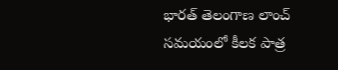భారత్ తెలంగాణ లాంచ్ సమయంలో కీలక పాత్ర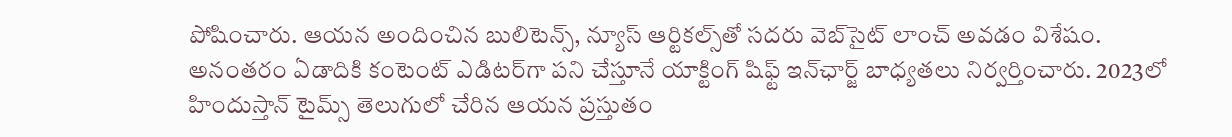పోషించారు. ఆయన అందించిన బులిటెన్స్, న్యూస్ ఆర్టికల్స్‌తో సదరు వెబ్‌సైట్ లాంచ్ అవడం విశేషం. అనంతరం ఏడాదికి కంటెంట్ ఎడిటర్‌గా పని చేస్తూనే యాక్టింగ్ షిఫ్ట్ ఇన్‌ఛార్జ్ బాధ్యతలు నిర్వర్తించారు. 2023లో హిందుస్తాన్ టైమ్స్ తెలుగులో చేరిన ఆయన ప్రస్తుతం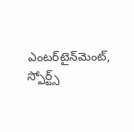ఎంటర్‌టైన్‌మెంట్, స్పోర్ట్స్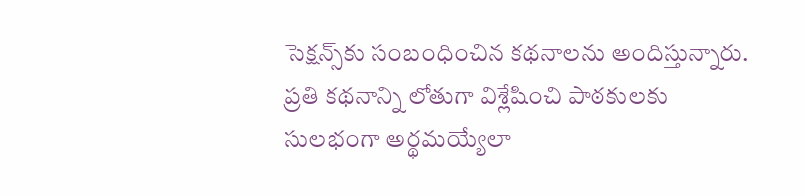సెక్షన్స్‌కు సంబంధించిన కథనాలను అందిస్తున్నారు. ప్రతి కథనాన్ని లోతుగా విశ్లేషించి పాఠకులకు సులభంగా అర్థమయ్యేలా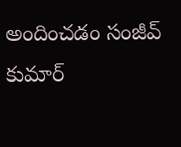అందించడం సంజీవ్ కుమార్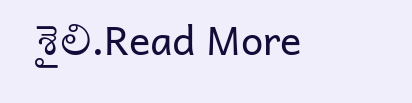శైలి.Read More